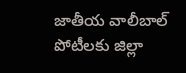జాతీయ వాలీబాల్‌ పోటీలకు జిల్లా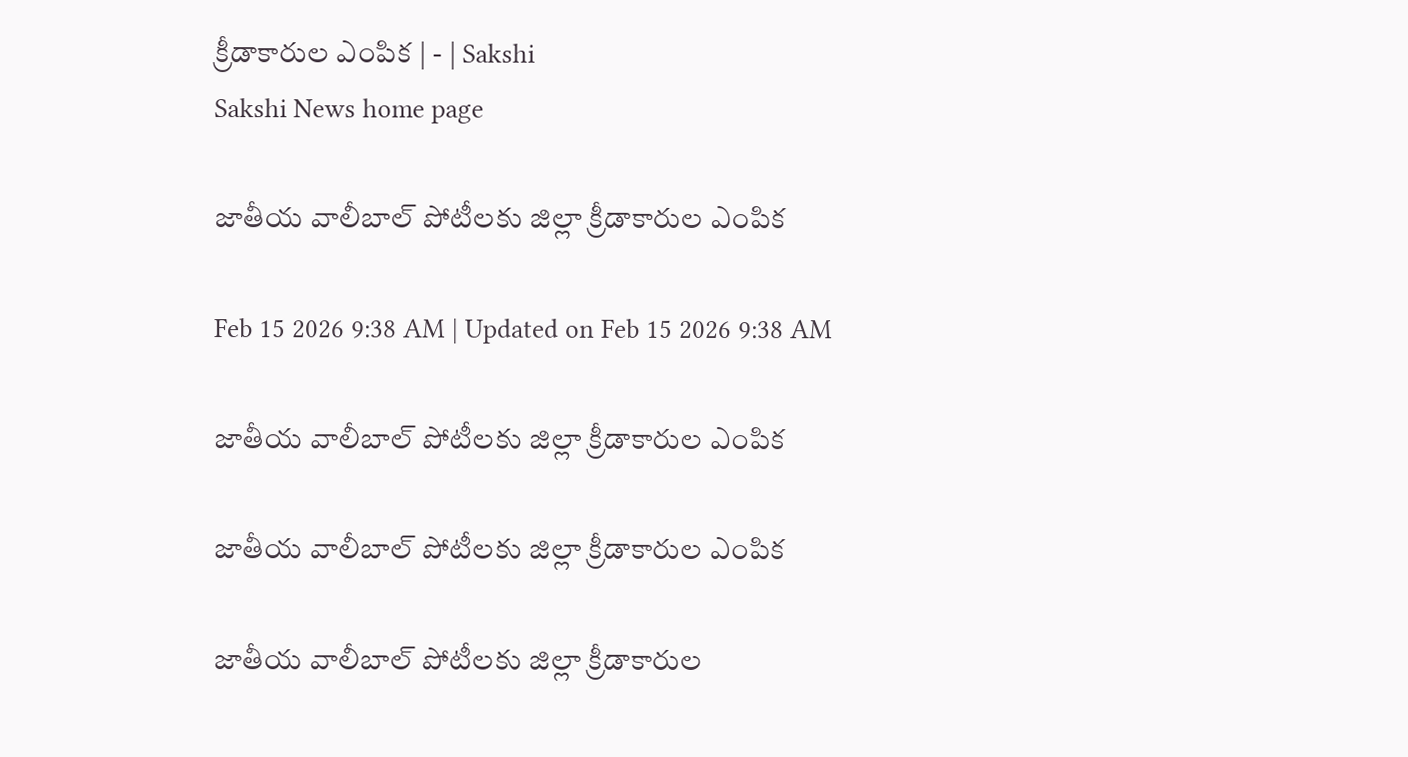క్రీడాకారుల ఎంపిక | - | Sakshi
Sakshi News home page

జాతీయ వాలీబాల్‌ పోటీలకు జిల్లా క్రీడాకారుల ఎంపిక

Feb 15 2026 9:38 AM | Updated on Feb 15 2026 9:38 AM

జాతీయ వాలీబాల్‌ పోటీలకు జిల్లా క్రీడాకారుల ఎంపిక

జాతీయ వాలీబాల్‌ పోటీలకు జిల్లా క్రీడాకారుల ఎంపిక

జాతీయ వాలీబాల్‌ పోటీలకు జిల్లా క్రీడాకారుల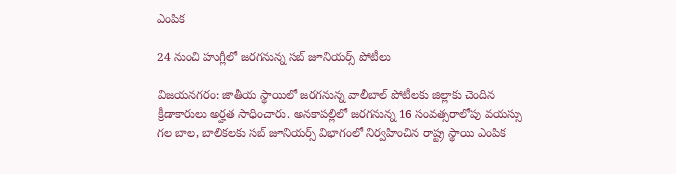ఎంపిక

24 నుంచి హుగ్లీలో జరగనున్న సబ్‌ జూనియర్స్‌ పోటీలు

విజయనగరం: జాతీయ స్థాయిలో జరగనున్న వాలీబాల్‌ పోటీలకు జిల్లాకు చెందిన క్రీడాకారులు అర్హత సాధించారు. అనకాపల్లిలో జరగనున్న 16 సంవత్సరాలోపు వయస్సు గల బాల, బాలికలకు సబ్‌ జూనియర్స్‌ విభాగంలో నిర్వహించిన రాష్ట్ర స్థాయి ఎంపిక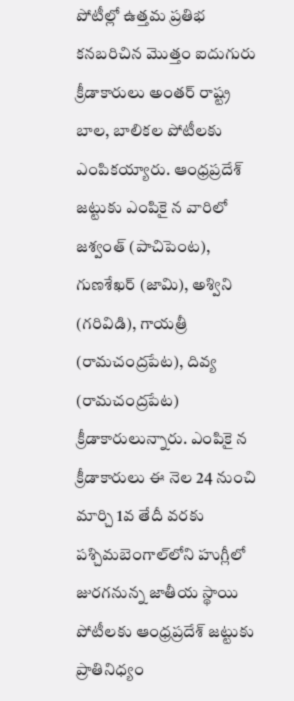పోటీల్లో ఉత్తమ ప్రతిభ కనబరిచిన మొత్తం ఐదుగురు క్రీడాకారులు అంతర్‌ రాష్ట్ర బాల, బాలికల పోటీలకు ఎంపికయ్యారు. ఆంధ్రప్రదేశ్‌ జట్టుకు ఎంపికై న వారిలో జశ్వంత్‌ (పాచిపెంట), గుణశేఖర్‌ (జామి), అశ్విని (గరివిడి), గాయత్రీ (రామచంద్రపేట), దివ్య (రామచంద్రపేట) క్రీడాకారులున్నారు. ఎంపికై న క్రీడాకారులు ఈ నెల 24 నుంచి మార్చి 1వ తేదీ వరకు పశ్చిమబెంగాల్‌లోని హుగ్లీలో జురగనున్న జాతీయ స్థాయి పోటీలకు ఆంధ్రప్రదేశ్‌ జట్టుకు ప్రాతినిధ్యం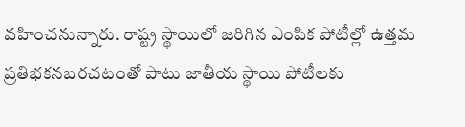వహించనున్నారు. రాష్ట్ర స్థాయిలో జరిగిన ఎంపిక పోటీల్లో ఉత్తమ ప్రతిభకనబరచటంతో పాటు జాతీయ స్థాయి పోటీలకు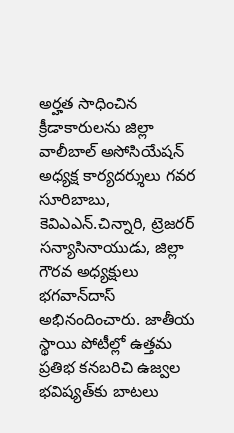అర్హత సాధించిన క్రీడాకారులను జిల్లా వాలీబాల్‌ అసోసియేషన్‌ అధ్యక్ష కార్యదర్శులు గవర సూరిబాబు, కెవిఎఎన్‌.చిన్నారి, ట్రెజరర్‌ సన్యాసినాయుడు, జిల్లా గౌరవ అధ్యక్షులు భగవాన్‌దాస్‌ అభినందించారు. జాతీయ స్థాయి పోటీల్లో ఉత్తమ ప్రతిభ కనబరిచి ఉజ్వల భవిష్యత్‌కు బాటలు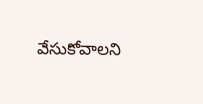వేసుకోవాలని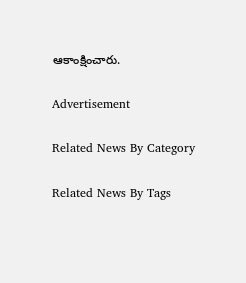ఆకాంక్షించారు.

Advertisement

Related News By Category

Related News By Tags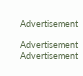Advertisement

Advertisement
Advertisement